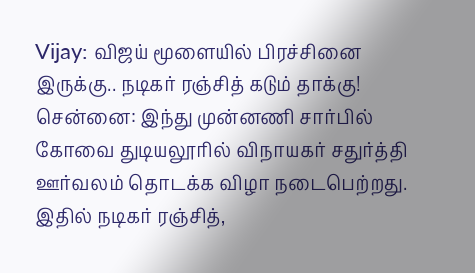Vijay: விஜய் மூளையில் பிரச்சினை இருக்கு.. நடிகர் ரஞ்சித் கடும் தாக்கு!
சென்னை: இந்து முன்னணி சார்பில் கோவை துடியலூரில் விநாயகர் சதுர்த்தி ஊர்வலம் தொடக்க விழா நடைபெற்றது. இதில் நடிகர் ரஞ்சித்,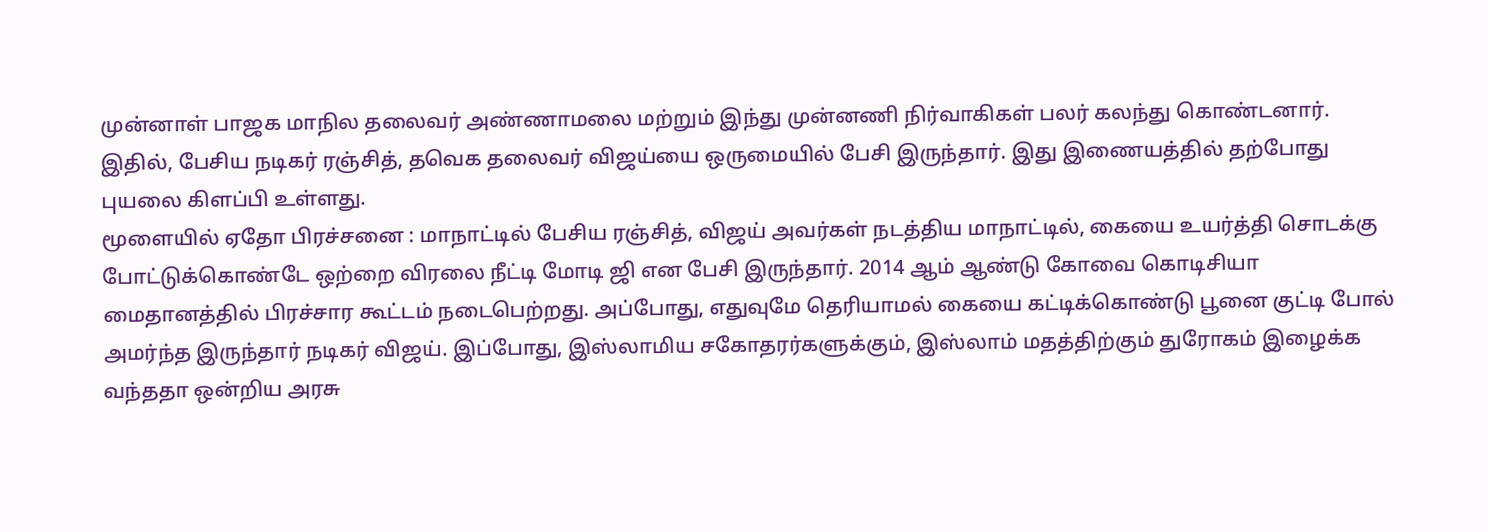முன்னாள் பாஜக மாநில தலைவர் அண்ணாமலை மற்றும் இந்து முன்னணி நிர்வாகிகள் பலர் கலந்து கொண்டனார். இதில், பேசிய நடிகர் ரஞ்சித், தவெக தலைவர் விஜய்யை ஒருமையில் பேசி இருந்தார். இது இணையத்தில் தற்போது புயலை கிளப்பி உள்ளது.
மூளையில் ஏதோ பிரச்சனை : மாநாட்டில் பேசிய ரஞ்சித், விஜய் அவர்கள் நடத்திய மாநாட்டில், கையை உயர்த்தி சொடக்கு போட்டுக்கொண்டே ஒற்றை விரலை நீட்டி மோடி ஜி என பேசி இருந்தார். 2014 ஆம் ஆண்டு கோவை கொடிசியா மைதானத்தில் பிரச்சார கூட்டம் நடைபெற்றது. அப்போது, எதுவுமே தெரியாமல் கையை கட்டிக்கொண்டு பூனை குட்டி போல் அமர்ந்த இருந்தார் நடிகர் விஜய். இப்போது, இஸ்லாமிய சகோதரர்களுக்கும், இஸ்லாம் மதத்திற்கும் துரோகம் இழைக்க வந்ததா ஒன்றிய அரசு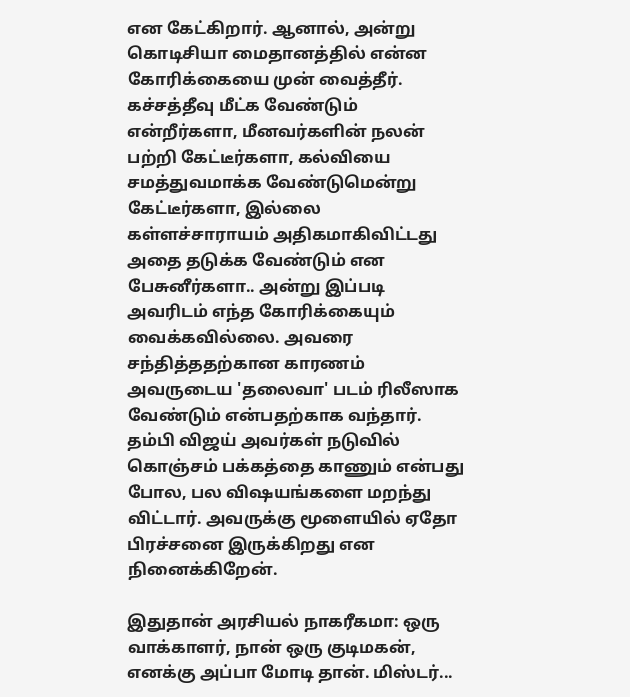என கேட்கிறார். ஆனால், அன்று கொடிசியா மைதானத்தில் என்ன கோரிக்கையை முன் வைத்தீர். கச்சத்தீவு மீட்க வேண்டும் என்றீர்களா, மீனவர்களின் நலன் பற்றி கேட்டீர்களா, கல்வியை சமத்துவமாக்க வேண்டுமென்று கேட்டீர்களா, இல்லை கள்ளச்சாராயம் அதிகமாகிவிட்டது அதை தடுக்க வேண்டும் என பேசுனீர்களா.. அன்று இப்படி அவரிடம் எந்த கோரிக்கையும் வைக்கவில்லை. அவரை சந்தித்ததற்கான காரணம் அவருடைய 'தலைவா' படம் ரிலீஸாக வேண்டும் என்பதற்காக வந்தார். தம்பி விஜய் அவர்கள் நடுவில் கொஞ்சம் பக்கத்தை காணும் என்பது போல, பல விஷயங்களை மறந்து விட்டார். அவருக்கு மூளையில் ஏதோ பிரச்சனை இருக்கிறது என நினைக்கிறேன்.

இதுதான் அரசியல் நாகரீகமா: ஒரு வாக்காளர், நான் ஒரு குடிமகன், எனக்கு அப்பா மோடி தான். மிஸ்டர்...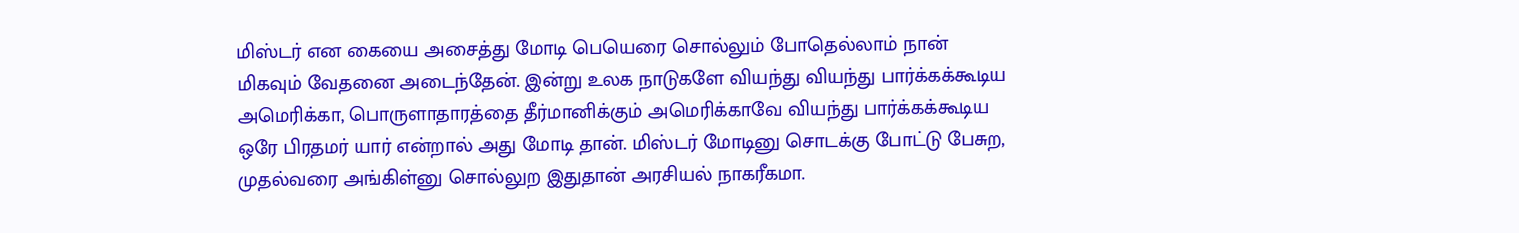மிஸ்டர் என கையை அசைத்து மோடி பெயெரை சொல்லும் போதெல்லாம் நான் மிகவும் வேதனை அடைந்தேன். இன்று உலக நாடுகளே வியந்து வியந்து பார்க்கக்கூடிய அமெரிக்கா, பொருளாதாரத்தை தீர்மானிக்கும் அமெரிக்காவே வியந்து பார்க்கக்கூடிய ஒரே பிரதமர் யார் என்றால் அது மோடி தான். மிஸ்டர் மோடினு சொடக்கு போட்டு பேசுற, முதல்வரை அங்கிள்னு சொல்லுற இதுதான் அரசியல் நாகரீகமா.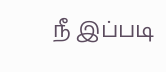நீ இப்படி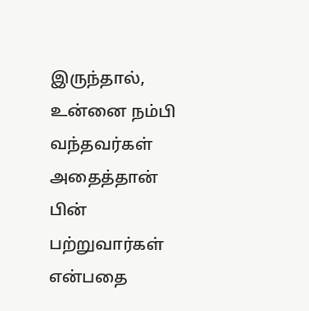இருந்தால், உன்னை நம்பி வந்தவர்கள் அதைத்தான் பின் பற்றுவார்கள் என்பதை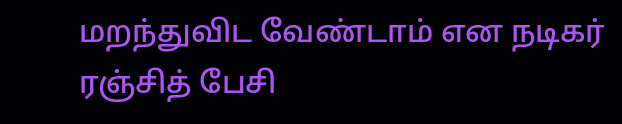மறந்துவிட வேண்டாம் என நடிகர் ரஞ்சித் பேசி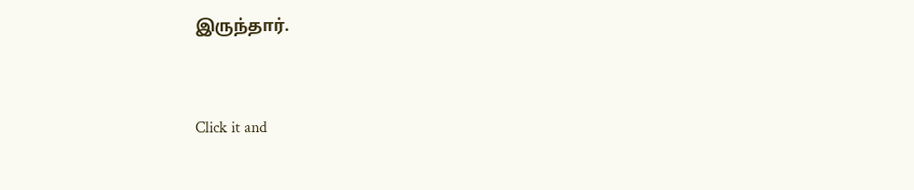இருந்தார்.


Click it and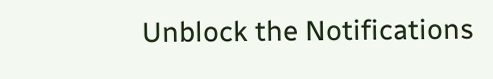Unblock the Notifications